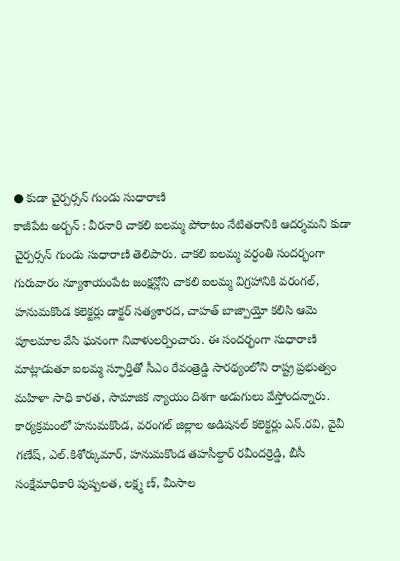● కుడా చైర్పర్సన్ గుండు సుధారాణి
కాజీపేట అర్బన్ : వీరనారి చాకలి ఐలమ్మ పోరాటం నేటితరానికి ఆదర్శమని కుడా చైర్పర్సన్ గుండు సుధారాణి తెలిపారు. చాకలి ఐలమ్మ వర్ధంతి సందర్భంగా గురువారం న్యూశాయంపేట జంక్షన్లోని చాకలి ఐలమ్మ విగ్రహానికి వరంగల్, హనుమకొండ కలెక్టర్లు డాక్టర్ సత్యశారద, చాహత్ బాజ్పాయ్తో కలిసి ఆమె పూలమాల వేసి ఘనంగా నివాళులర్పించారు. ఈ సందర్భంగా సుధారాణి మాట్లాడుతూ ఐలమ్మ స్ఫూర్తితో సీఎం రేవంత్రెడ్డి సారథ్యంలోని రాష్ట్ర ప్రభుత్వం మహిళా సాధి కారత, సామాజిక న్యాయం దిశగా అడుగులు వేస్తోందన్నారు. కార్యక్రమంలో హనుమకొండ, వరంగల్ జిల్లాల అడిషనల్ కలెక్టర్లు ఎన్.రవి, వైవీ గణేష్, ఎల్.కిశోర్కుమార్, హనుమకొండ తహసీల్దార్ రవీందర్రెడ్డి, బీసీ సంక్షేమాధికారి పుష్పలత, లక్ష్మ ణ్, మీసాల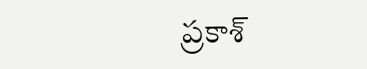ప్రకాశ్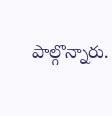పాల్గొన్నారు.